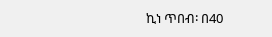ኪነ ጥበብ፡ በ40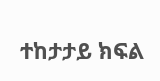ተከታታይ ክፍል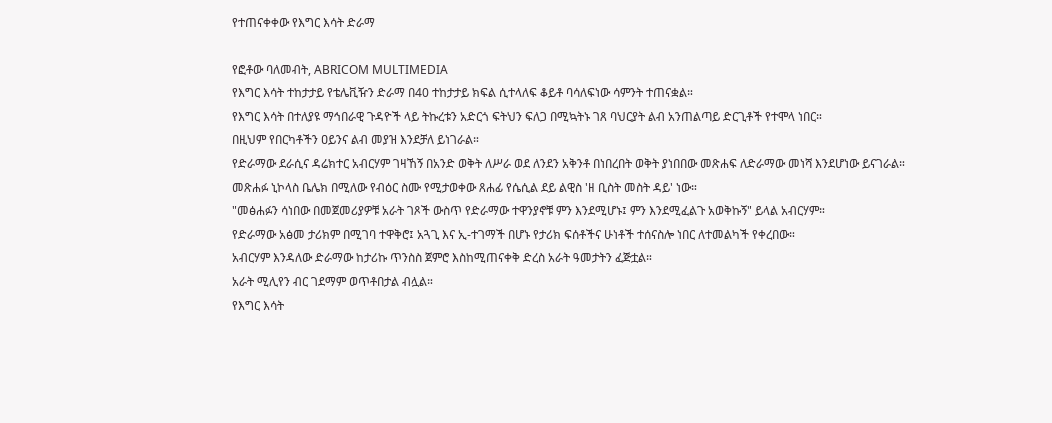የተጠናቀቀው የእግር እሳት ድራማ

የፎቶው ባለመብት, ABRICOM MULTIMEDIA
የእግር እሳት ተከታታይ የቴሌቪዥን ድራማ በ40 ተከታታይ ክፍል ሲተላለፍ ቆይቶ ባሳለፍነው ሳምንት ተጠናቋል።
የእግር እሳት በተለያዩ ማኅበራዊ ጉዳዮች ላይ ትኩረቱን አድርጎ ፍትህን ፍለጋ በሚኳትኑ ገጸ ባህርያት ልብ አንጠልጣይ ድርጊቶች የተሞላ ነበር።
በዚህም የበርካቶችን ዐይንና ልብ መያዝ እንደቻለ ይነገራል።
የድራማው ደራሲና ዳሬክተር አብርሃም ገዛኸኝ በአንድ ወቅት ለሥራ ወደ ለንደን አቅንቶ በነበረበት ወቅት ያነበበው መጽሐፍ ለድራማው መነሻ እንደሆነው ይናገራል።
መጽሐፉ ኒኮላስ ቤሌክ በሚለው የብዕር ስሙ የሚታወቀው ጸሐፊ የሴሲል ደይ ልዊስ 'ዘ ቢስት መስት ዳይ' ነው።
"መፅሐፉን ሳነበው በመጀመሪያዎቹ አራት ገጾች ውስጥ የድራማው ተዋንያኖቹ ምን እንደሚሆኑ፤ ምን እንደሚፈልጉ አወቅኩኝ" ይላል አብርሃም።
የድራማው አፅመ ታሪክም በሚገባ ተዋቅሮ፤ አጓጊ እና ኢ-ተገማች በሆኑ የታሪክ ፍሰቶችና ሁነቶች ተሰናስሎ ነበር ለተመልካች የቀረበው።
አብርሃም እንዳለው ድራማው ከታሪኩ ጥንስስ ጀምሮ እስከሚጠናቀቅ ድረስ አራት ዓመታትን ፈጅቷል።
አራት ሚሊየን ብር ገደማም ወጥቶበታል ብሏል።
የእግር እሳት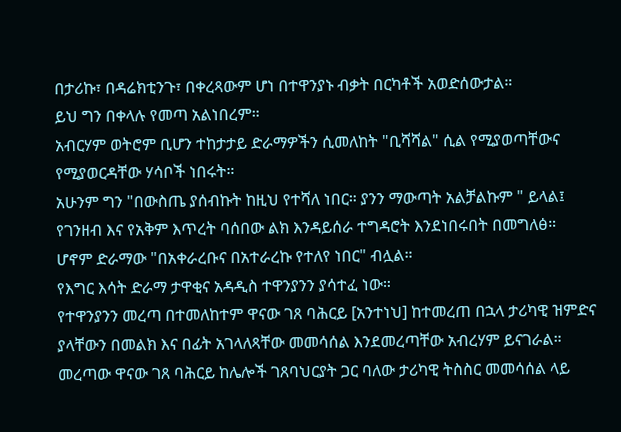በታሪኩ፣ በዳሬክቲንጉ፣ በቀረጻውም ሆነ በተዋንያኑ ብቃት በርካቶች አወድሰውታል።
ይህ ግን በቀላሉ የመጣ አልነበረም።
አብርሃም ወትሮም ቢሆን ተከታታይ ድራማዎችን ሲመለከት "ቢሻሻል" ሲል የሚያወጣቸውና የሚያወርዳቸው ሃሳቦች ነበሩት።
አሁንም ግን "በውስጤ ያሰብኩት ከዚህ የተሻለ ነበር። ያንን ማውጣት አልቻልኩም " ይላል፤ የገንዘብ እና የአቅም እጥረት ባሰበው ልክ እንዳይሰራ ተግዳሮት እንደነበሩበት በመግለፅ።
ሆኖም ድራማው "በአቀራረቡና በአተራረኩ የተለየ ነበር" ብሏል።
የእግር እሳት ድራማ ታዋቂና አዳዲስ ተዋንያንን ያሳተፈ ነው።
የተዋንያንን መረጣ በተመለከተም ዋናው ገጸ ባሕርይ [አንተነህ] ከተመረጠ በኋላ ታሪካዊ ዝምድና ያላቸውን በመልክ እና በፊት አገላለጻቸው መመሳሰል እንደመረጣቸው አብረሃም ይናገራል።
መረጣው ዋናው ገጸ ባሕርይ ከሌሎች ገጸባህርያት ጋር ባለው ታሪካዊ ትስስር መመሳሰል ላይ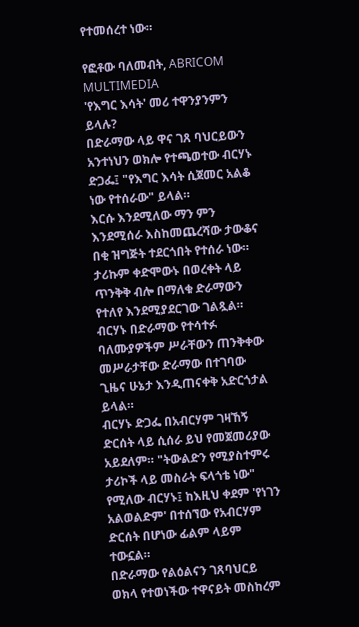የተመሰረተ ነው።

የፎቶው ባለመብት, ABRICOM MULTIMEDIA
'የእግር እሳት' መሪ ተዋንያንምን ይላሉ?
በድራማው ላይ ዋና ገጸ ባህርይውን አንተነህን ወክሎ የተጫወተው ብርሃኑ ድጋፌ፤ "የእግር እሳት ሲጀመር አልቆ ነው የተሰራው" ይላል።
እርሱ እንደሚለው ማን ምን እንደሚሰራ እስከመጨረሻው ታውቆና በቂ ዝግጅት ተደርጎበት የተሰራ ነው።
ታሪኩም ቀድሞውኑ በወረቀት ላይ ጥንቅቅ ብሎ በማለቁ ድራማውን የተለየ እንደሚያደርገው ገልጿል።
ብርሃኑ በድራማው የተሳተፉ ባለሙያዎችም ሥራቸውን ጠንቅቀው መሥራታቸው ድራማው በተገባው ጊዜና ሁኔታ እንዲጠናቀቅ አድርጎታል ይላል።
ብርሃኑ ድጋፌ በአብርሃም ገዛኸኝ ድርሰት ላይ ሲሰራ ይህ የመጀመሪያው አይደለም። "ትውልድን የሚያስተምሩ ታሪኮች ላይ መስራት ፍላጎቴ ነው" የሚለው ብርሃኑ፤ ከእዚህ ቀደም 'የነገን አልወልድም' በተሰኘው የአብርሃም ድርሰት በሆነው ፊልም ላይም ተውኗል።
በድራማው የልዕልናን ገጸባህርይ ወክላ የተወነችው ተዋናይት መስከረም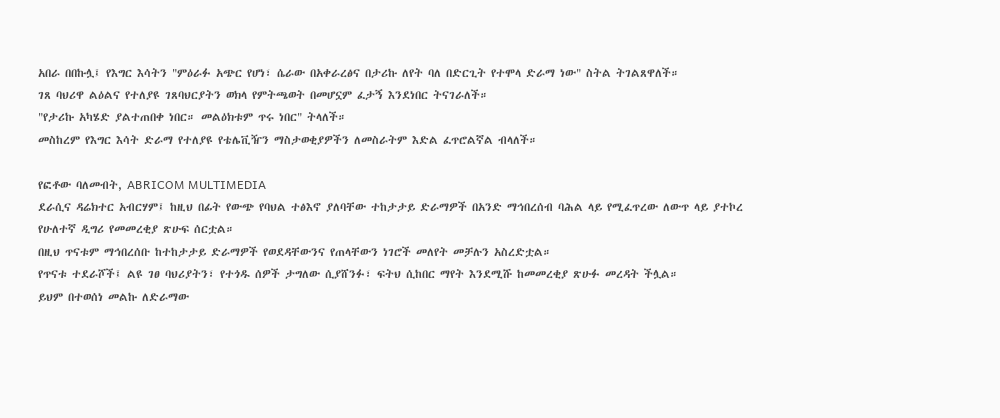አበራ በበኩሏ፤ የእግር እሳትን "ምዕራፉ አጭር የሆነ፣ ሴራው በአቀራረፅና በታሪኩ ለየት ባለ በድርጊት የተሞላ ድራማ ነው" ስትል ትገልጸዋለች።
ገጸ ባህሪዋ ልዕልና የተለያዩ ገጸባህርያትን ወክላ የምትጫወት በመሆኗም ፈታኝ እንደነበር ትናገራለች።
"የታሪኩ አካሄድ ያልተጠበቀ ነበር። መልዕክቱም ጥሩ ነበር" ትላለች።
መስከረም የእግር እሳት ድራማ የተለያዩ የቴሌቪዥን ማስታወቂያዎችን ለመስራትም እድል ፈጥሮልኛል ብላለች።

የፎቶው ባለመብት, ABRICOM MULTIMEDIA
ደራሲና ዳሬክተር አብርሃም፤ ከዚህ በፊት የውጭ የባህል ተፅእኖ ያለባቸው ተከታታይ ድራማዎች በአንድ ማኅበረሰብ ባሕል ላይ የሚፈጥረው ለውጥ ላይ ያተኮረ የሁለተኛ ዲግሪ የመመረቂያ ጽሁፍ ሰርቷል።
በዚህ ጥናቱም ማኅበረሰቡ ከተከታታይ ድራማዎች የወደዳቸውንና የጠላቸውን ነገሮች መለየት መቻሉን አስረድቷል።
የጥናቱ ተደራሾች፤ ልዩ ገፀ ባህሪያትን፣ የተጎዱ ሰዎች ታግለው ሲያሸንፉ፣ ፍትህ ሲከበር ማየት እንደሚሹ ከመመረቂያ ጽሁፉ መረዳት ችሏል።
ይህም በተወሰነ መልኩ ለድራማው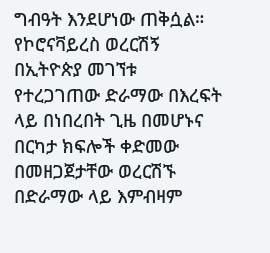ግብዓት እንደሆነው ጠቅሷል።
የኮሮናቫይረስ ወረርሽኝ በኢትዮጵያ መገኘቱ የተረጋገጠው ድራማው በእረፍት ላይ በነበረበት ጊዜ በመሆኑና በርካታ ክፍሎች ቀድመው በመዘጋጀታቸው ወረርሽኙ በድራማው ላይ እምብዛም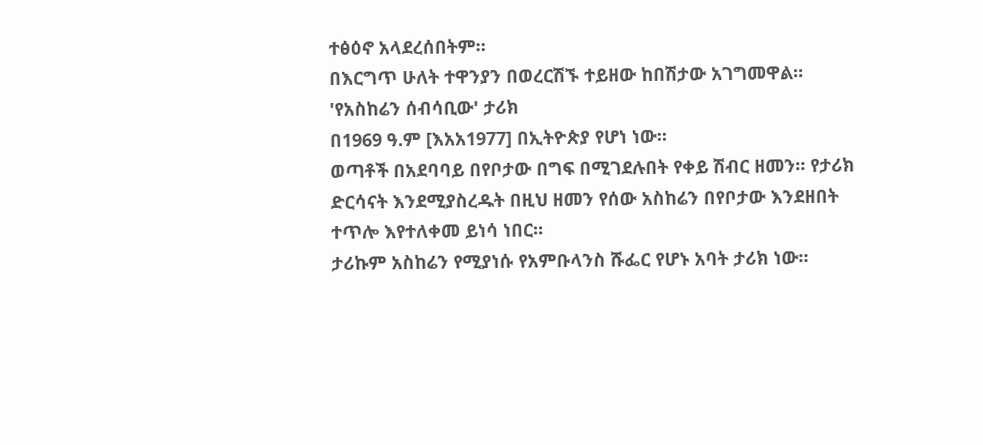ተፅዕኖ አላደረሰበትም።
በእርግጥ ሁለት ተዋንያን በወረርሽኙ ተይዘው ከበሽታው አገግመዋል።
'የአስከሬን ሰብሳቢው' ታሪክ
በ1969 ዓ.ም [እአአ1977] በኢትዮጵያ የሆነ ነው።
ወጣቶች በአደባባይ በየቦታው በግፍ በሚገደሉበት የቀይ ሽብር ዘመን። የታሪክ ድርሳናት እንደሚያስረዱት በዚህ ዘመን የሰው አስከሬን በየቦታው እንደዘበት ተጥሎ እየተለቀመ ይነሳ ነበር።
ታሪኩም አስከሬን የሚያነሱ የአምቡላንስ ሹፌር የሆኑ አባት ታሪክ ነው።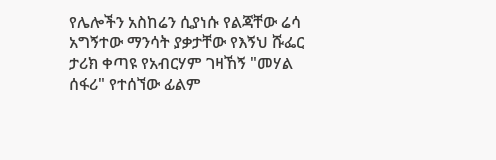የሌሎችን አስከሬን ሲያነሱ የልጃቸው ሬሳ አግኝተው ማንሳት ያቃታቸው የእኝህ ሹፌር ታሪክ ቀጣዩ የአብርሃም ገዛኸኝ "መሃል ሰፋሪ" የተሰኘው ፊልም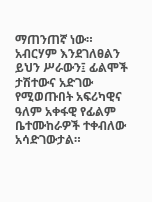ማጠንጠኛ ነው።
አብርሃም እንደገለፀልን ይህን ሥራውን፤ ፊልሞች ታሽተውና አድገው የሚወጡበት አፍሪካዊና ዓለም አቀፋዊ የፊልም ቤተሙከራዎች ተቀብለው አሳድገውታል።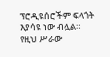ፕሮዲዩሰሮችም ፍላጎት እያሳዩ ነው ብሏል።
የዚህ ሥራው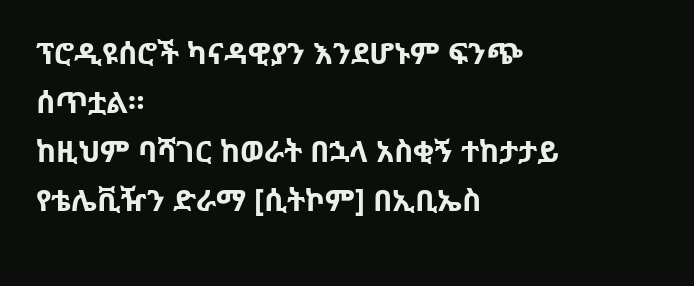ፕሮዲዩሰሮች ካናዳዊያን እንደሆኑም ፍንጭ ሰጥቷል።
ከዚህም ባሻገር ከወራት በኋላ አስቂኝ ተከታታይ የቴሌቪዥን ድራማ [ሲትኮም] በኢቢኤስ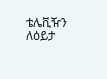ቴሌቪዥን ለዕይታ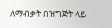ለማብቃት በዝግጅት ላይ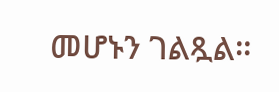መሆኑን ገልጿል።